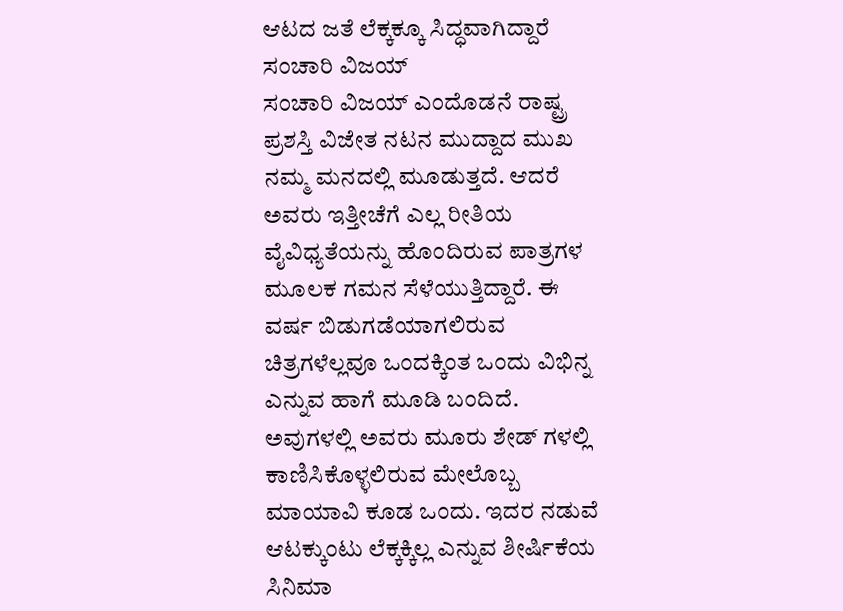ಆಟದ ಜತೆ ಲೆಕ್ಕಕ್ಕೂ ಸಿದ್ಧವಾಗಿದ್ದಾರೆ ಸಂಚಾರಿ ವಿಜಯ್
ಸಂಚಾರಿ ವಿಜಯ್ ಎಂದೊಡನೆ ರಾಷ್ಟ್ರ ಪ್ರಶಸ್ತಿ ವಿಜೇತ ನಟನ ಮುದ್ದಾದ ಮುಖ ನಮ್ಮ ಮನದಲ್ಲಿ ಮೂಡುತ್ತದೆ. ಆದರೆ ಅವರು ಇತ್ತೀಚೆಗೆ ಎಲ್ಲ ರೀತಿಯ ವೈವಿಧ್ಯತೆಯನ್ನು ಹೊಂದಿರುವ ಪಾತ್ರಗಳ ಮೂಲಕ ಗಮನ ಸೆಳೆಯುತ್ತಿದ್ದಾರೆ. ಈ ವರ್ಷ ಬಿಡುಗಡೆಯಾಗಲಿರುವ ಚಿತ್ರಗಳೆಲ್ಲವೂ ಒಂದಕ್ಕಿಂತ ಒಂದು ವಿಭಿನ್ನ ಎನ್ನುವ ಹಾಗೆ ಮೂಡಿ ಬಂದಿದೆ.
ಅವುಗಳಲ್ಲಿ ಅವರು ಮೂರು ಶೇಡ್ ಗಳಲ್ಲಿ ಕಾಣಿಸಿಕೊಳ್ಳಲಿರುವ ಮೇಲೊಬ್ಬ ಮಾಯಾವಿ ಕೂಡ ಒಂದು. ಇದರ ನಡುವೆ ಆಟಕ್ಕುಂಟು ಲೆಕ್ಕಕ್ಕಿಲ್ಲ ಎನ್ನುವ ಶೀರ್ಷಿಕೆಯ ಸಿನಿಮಾ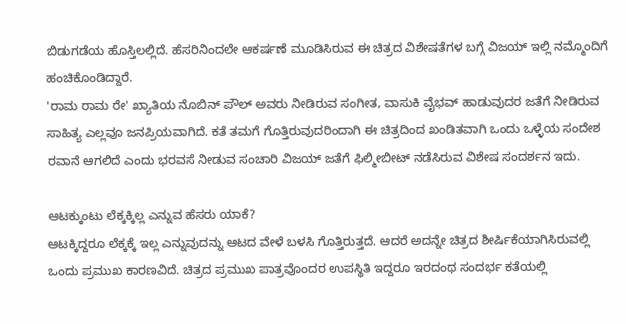ಬಿಡುಗಡೆಯ ಹೊಸ್ತಿಲಲ್ಲಿದೆ. ಹೆಸರಿನಿಂದಲೇ ಆಕರ್ಷಣೆ ಮೂಡಿಸಿರುವ ಈ ಚಿತ್ರದ ವಿಶೇಷತೆಗಳ ಬಗ್ಗೆ ವಿಜಯ್ ಇಲ್ಲಿ ನಮ್ಮೊಂದಿಗೆ ಹಂಚಿಕೊಂಡಿದ್ದಾರೆ.
'ರಾಮ ರಾಮ ರೇ' ಖ್ಯಾತಿಯ ನೊಬಿನ್ ಪೌಲ್ ಅವರು ನೀಡಿರುವ ಸಂಗೀತ, ವಾಸುಕಿ ವೈಭವ್ ಹಾಡುವುದರ ಜತೆಗೆ ನೀಡಿರುವ ಸಾಹಿತ್ಯ ಎಲ್ಲವೂ ಜನಪ್ರಿಯವಾಗಿದೆ. ಕತೆ ತಮಗೆ ಗೊತ್ತಿರುವುದರಿಂದಾಗಿ ಈ ಚಿತ್ರದಿಂದ ಖಂಡಿತವಾಗಿ ಒಂದು ಒಳ್ಳೆಯ ಸಂದೇಶ ರವಾನೆ ಆಗಲಿದೆ ಎಂದು ಭರವಸೆ ನೀಡುವ ಸಂಚಾರಿ ವಿಜಯ್ ಜತೆಗೆ ಫಿಲ್ಮೀಬೀಟ್ ನಡೆಸಿರುವ ವಿಶೇಷ ಸಂದರ್ಶನ ಇದು.

ಆಟಕ್ಕುಂಟು ಲೆಕ್ಕಕ್ಕಿಲ್ಲ ಎನ್ನುವ ಹೆಸರು ಯಾಕೆ?
ಆಟಕ್ಕಿದ್ದರೂ ಲೆಕ್ಕಕ್ಕೆ ಇಲ್ಲ ಎನ್ನುವುದನ್ನು ಆಟದ ವೇಳೆ ಬಳಸಿ ಗೊತ್ತಿರುತ್ತದೆ. ಆದರೆ ಅದನ್ನೇ ಚಿತ್ರದ ಶೀರ್ಷಿಕೆಯಾಗಿಸಿರುವಲ್ಲಿ ಒಂದು ಪ್ರಮುಖ ಕಾರಣವಿದೆ. ಚಿತ್ರದ ಪ್ರಮುಖ ಪಾತ್ರವೊಂದರ ಉಪಸ್ಥಿತಿ ಇದ್ದರೂ ಇರದಂಥ ಸಂದರ್ಭ ಕತೆಯಲ್ಲಿ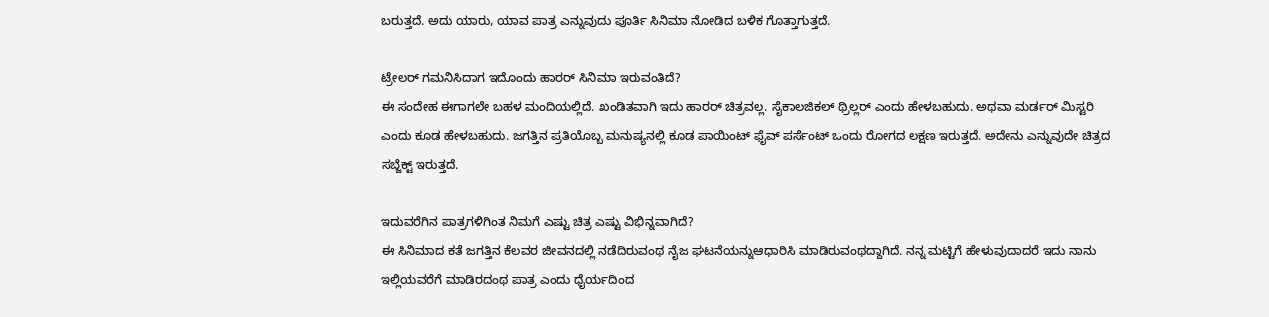ಬರುತ್ತದೆ. ಅದು ಯಾರು, ಯಾವ ಪಾತ್ರ ಎನ್ನುವುದು ಪೂರ್ತಿ ಸಿನಿಮಾ ನೋಡಿದ ಬಳಿಕ ಗೊತ್ತಾಗುತ್ತದೆ.

ಟ್ರೇಲರ್ ಗಮನಿಸಿದಾಗ ಇದೊಂದು ಹಾರರ್ ಸಿನಿಮಾ ಇರುವಂತಿದೆ?
ಈ ಸಂದೇಹ ಈಗಾಗಲೇ ಬಹಳ ಮಂದಿಯಲ್ಲಿದೆ. ಖಂಡಿತವಾಗಿ ಇದು ಹಾರರ್ ಚಿತ್ರವಲ್ಲ. ಸೈಕಾಲಜಿಕಲ್ ಥ್ರಿಲ್ಲರ್ ಎಂದು ಹೇಳಬಹುದು. ಅಥವಾ ಮರ್ಡರ್ ಮಿಸ್ಟರಿ ಎಂದು ಕೂಡ ಹೇಳಬಹುದು. ಜಗತ್ತಿನ ಪ್ರತಿಯೊಬ್ಬ ಮನುಷ್ಯನಲ್ಲಿ ಕೂಡ ಪಾಯಿಂಟ್ ಫೈವ್ ಪರ್ಸೆಂಟ್ ಒಂದು ರೋಗದ ಲಕ್ಷಣ ಇರುತ್ತದೆ. ಅದೇನು ಎನ್ನುವುದೇ ಚಿತ್ರದ ಸಬ್ಜೆಕ್ಟ್ ಇರುತ್ತದೆ.

ಇದುವರೆಗಿನ ಪಾತ್ರಗಳಿಗಿಂತ ನಿಮಗೆ ಎಷ್ಟು ಚಿತ್ರ ಎಷ್ಟು ವಿಭಿನ್ನವಾಗಿದೆ?
ಈ ಸಿನಿಮಾದ ಕತೆ ಜಗತ್ತಿನ ಕೆಲವರ ಜೀವನದಲ್ಲಿ ನಡೆದಿರುವಂಥ ನೈಜ ಘಟನೆಯನ್ನುಆಧಾರಿಸಿ ಮಾಡಿರುವಂಥದ್ದಾಗಿದೆ. ನನ್ನ ಮಟ್ಟಿಗೆ ಹೇಳುವುದಾದರೆ ಇದು ನಾನು ಇಲ್ಲಿಯವರೆಗೆ ಮಾಡಿರದಂಥ ಪಾತ್ರ ಎಂದು ಧೈರ್ಯದಿಂದ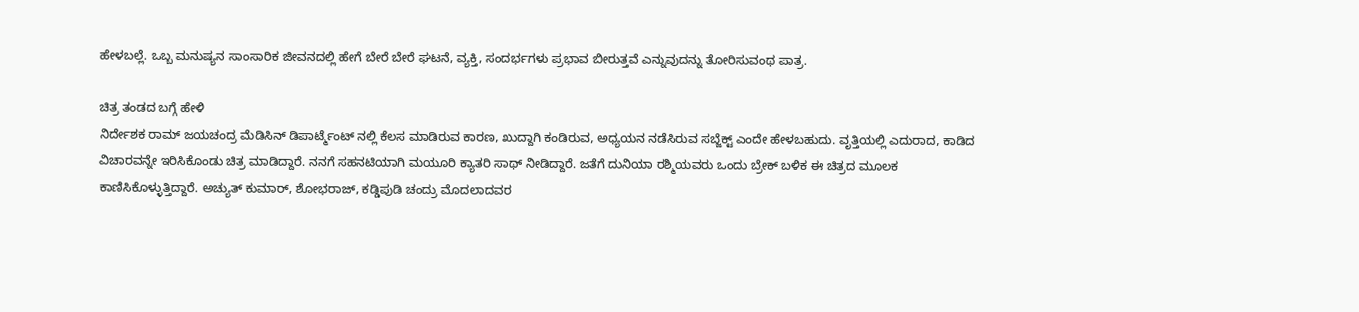ಹೇಳಬಲ್ಲೆ. ಒಬ್ಬ ಮನುಷ್ಯನ ಸಾಂಸಾರಿಕ ಜೀವನದಲ್ಲಿ ಹೇಗೆ ಬೇರೆ ಬೇರೆ ಘಟನೆ, ವ್ಯಕ್ತಿ, ಸಂದರ್ಭಗಳು ಪ್ರಭಾವ ಬೀರುತ್ತವೆ ಎನ್ನುವುದನ್ನು ತೋರಿಸುವಂಥ ಪಾತ್ರ.

ಚಿತ್ರ ತಂಡದ ಬಗ್ಗೆ ಹೇಳಿ
ನಿರ್ದೇಶಕ ರಾಮ್ ಜಯಚಂದ್ರ ಮೆಡಿಸಿನ್ ಡಿಪಾರ್ಟ್ಮೆಂಟ್ ನಲ್ಲಿ ಕೆಲಸ ಮಾಡಿರುವ ಕಾರಣ, ಖುದ್ದಾಗಿ ಕಂಡಿರುವ, ಅಧ್ಯಯನ ನಡೆಸಿರುವ ಸಬ್ಜೆಕ್ಟ್ ಎಂದೇ ಹೇಳಬಹುದು. ವೃತ್ತಿಯಲ್ಲಿ ಎದುರಾದ, ಕಾಡಿದ ವಿಚಾರವನ್ನೇ ಇರಿಸಿಕೊಂಡು ಚಿತ್ರ ಮಾಡಿದ್ದಾರೆ. ನನಗೆ ಸಹನಟಿಯಾಗಿ ಮಯೂರಿ ಕ್ಯಾತರಿ ಸಾಥ್ ನೀಡಿದ್ದಾರೆ. ಜತೆಗೆ ದುನಿಯಾ ರಶ್ಮಿಯವರು ಒಂದು ಬ್ರೇಕ್ ಬಳಿಕ ಈ ಚಿತ್ರದ ಮೂಲಕ ಕಾಣಿಸಿಕೊಳ್ಳುತ್ತಿದ್ದಾರೆ. ಅಚ್ಯುತ್ ಕುಮಾರ್, ಶೋಭರಾಜ್, ಕಡ್ಡಿಪುಡಿ ಚಂದ್ರು ಮೊದಲಾದವರ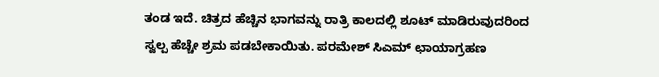ತಂಡ ಇದೆ. ಚಿತ್ರದ ಹೆಚ್ಚಿನ ಭಾಗವನ್ನು ರಾತ್ರಿ ಕಾಲದಲ್ಲಿ ಶೂಟ್ ಮಾಡಿರುವುದರಿಂದ ಸ್ವಲ್ಪ ಹೆಚ್ಚೇ ಶ್ರಮ ಪಡಬೇಕಾಯಿತು. ಪರಮೇಶ್ ಸಿಎಮ್ ಛಾಯಾಗ್ರಹಣ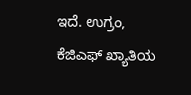ಇದೆ. ಉಗ್ರಂ, ಕೆಜಿಎಫ್ ಖ್ಯಾತಿಯ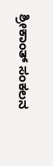ಶ್ರೀಕಾಂತ್ ಸಂಕಲನ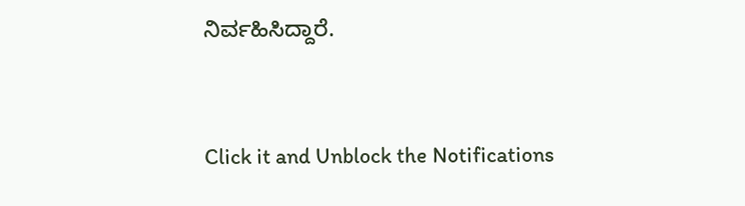ನಿರ್ವಹಿಸಿದ್ದಾರೆ.


Click it and Unblock the Notifications